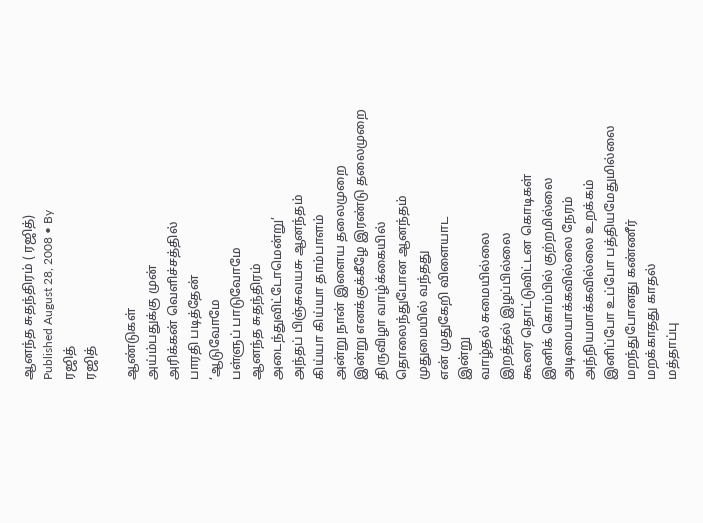ஆனந்த சுதந்திரம் ( ரஜித்)
Published August 28, 2008 • By
ரஜித்
ரஜித்

ஆண்டுகள்
அய்ம்பதுக்கு முன்
அரிக்கன் வெளிச்சத்தில்
பாரதி படித்தேன்
‘ஆடுவோமே
பள்ளுப் பாடுவோமே
ஆனந்த சுதந்திரம்
அடைந்துவிட்டோமென்று’
அந்தப் பிஞ்சுவயசு ஆனந்தம்
கிய்யா கிய்யா தாம்பாளம்
அன்று நான் இளைய தலைமுறை
இன்று எனக்குக்கீழே இரண்டு தலைமுறை
திருவிழா வாழ்க்கையில்
தொலைந்துபோன ஆனந்தம்
முதுமையில் வந்தது
என் முதுகேறி விளையாட
இன்று
வாழ்தல் சுமையில்லை
இறத்தல் இழப்பில்லை
கூரை தொட்டுவிட்டன கொடிகள்
இனிக் கொம்பில் குற்றமில்லை
அடிமையாக்கவில்லை நேரம்
அந்நியமாக்கவில்லை உறக்கம்
இனிப்போ உப்போ பத்தியமேதுமில்லை
மறந்துபோனது கண்ணீர்
மறக்காதது காதல்
மத்தாப்பு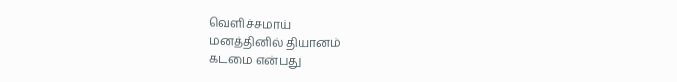வெளிச்சமாய்
மனத்தினில் தியானம்
கடமை என்பது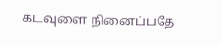கடவுளை நினைப்பதே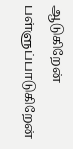ஆடுகிறேன்
பள்ளுப்பாடுகிறேன்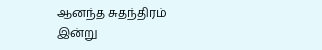ஆனந்த சுதந்திரம் இன்று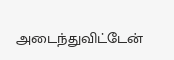அடைந்துவிட்டேன்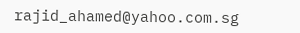rajid_ahamed@yahoo.com.sg